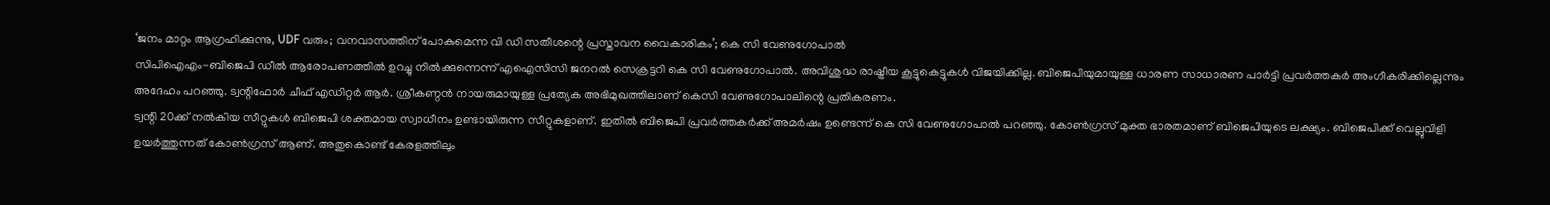‘ജനം മാറ്റം ആഗ്രഹിക്കുന്നു, UDF വരും; വനവാസത്തിന് പോകുമെന്ന വി ഡി സതീശന്റെ പ്രസ്താവന വൈകാരികം’; കെ സി വേണുഗോപാൽ
സിപിഐഎം-ബിജെപി ഡീൽ ആരോപണത്തിൽ ഉറച്ചു നിൽക്കുന്നെന്ന് എഐസിസി ജനറൽ സെക്രട്ടറി കെ സി വേണുഗോപാൽ. അവിശുദ്ധ രാഷ്ട്രീയ കൂട്ടുകെട്ടുകൾ വിജയിക്കില്ല. ബിജെപിയുമായുള്ള ധാരണ സാധാരണ പാർട്ടി പ്രവർത്തകർ അംഗീകരിക്കില്ലെന്നും അദേഹം പറഞ്ഞു. ട്വന്റിഫോർ ചീഫ് എഡിറ്റർ ആർ. ശ്രീകണ്ഠൻ നായരുമായുള്ള പ്രത്യേക അഭിമുഖത്തിലാണ് കെസി വേണുഗോപാലിന്റെ പ്രതികരണം.
ട്വന്റി 20ക്ക് നൽകിയ സീറ്റുകൾ ബിജെപി ശക്തമായ സ്വാധീനം ഉണ്ടായിരുന്ന സീറ്റുകളാണ്. ഇതിൽ ബിജെപി പ്രവർത്തകർക്ക് അമർഷം ഉണ്ടെന്ന് കെ സി വേണുഗോപാൽ പറഞ്ഞു. കോൺഗ്രസ് മുക്ത ഭാരതമാണ് ബിജെപിയുടെ ലക്ഷ്യം. ബിജെപിക്ക് വെല്ലുവിളി ഉയർത്തുന്നത് കോൺഗ്രസ് ആണ്. അതുകൊണ്ട് കേരളത്തിലും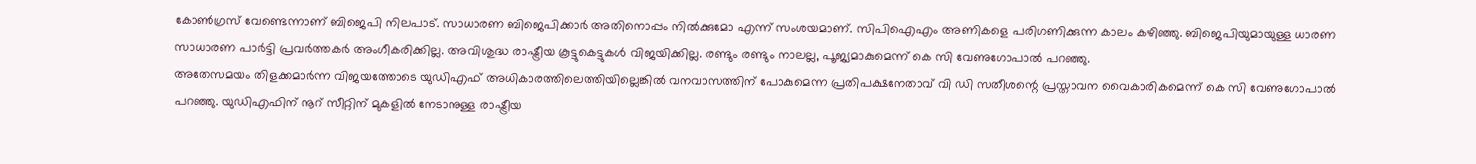കോൺഗ്രസ് വേണ്ടെന്നാണ് ബിജെപി നിലപാട്. സാധാരണ ബിജെപിക്കാർ അതിനൊപ്പം നിൽക്കുമോ എന്ന് സംശയമാണ്. സിപിഐഎം അണികളെ പരിഗണിക്കുന്ന കാലം കഴിഞ്ഞു. ബിജെപിയുമായുള്ള ധാരണ സാധാരണ പാർട്ടി പ്രവർത്തകർ അംഗീകരിക്കില്ല. അവിശുദ്ധ രാഷ്ട്രീയ കൂട്ടുകെട്ടുകൾ വിജയിക്കില്ല. രണ്ടും രണ്ടും നാലല്ല, പൂജ്യമാകുമെന്ന് കെ സി വേണുഗോപാൽ പറഞ്ഞു.
അതേസമയം തിളക്കമാർന്ന വിജയത്തോടെ യുഡിഎഫ് അധികാരത്തിലെത്തിയില്ലെങ്കിൽ വനവാസത്തിന് പോകുമെന്ന പ്രതിപക്ഷനേതാവ് വി ഡി സതീശന്റെ പ്രസ്താവന വൈകാരികമെന്ന് കെ സി വേണുഗോപാൽ പറഞ്ഞു. യുഡിഎഫിന് നൂറ് സീറ്റിന് മുകളിൽ നേടാനുള്ള രാഷ്ട്രീയ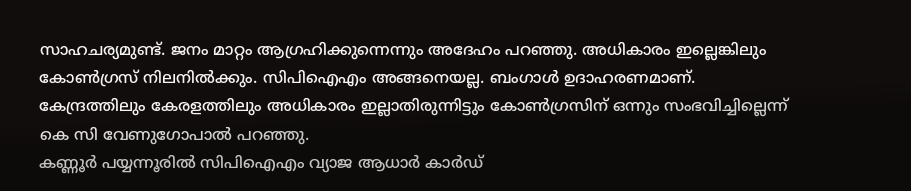സാഹചര്യമുണ്ട്. ജനം മാറ്റം ആഗ്രഹിക്കുന്നെന്നും അദേഹം പറഞ്ഞു. അധികാരം ഇല്ലെങ്കിലും കോൺഗ്രസ് നിലനിൽക്കും. സിപിഐഎം അങ്ങനെയല്ല. ബംഗാൾ ഉദാഹരണമാണ്. കേന്ദ്രത്തിലും കേരളത്തിലും അധികാരം ഇല്ലാതിരുന്നിട്ടും കോൺഗ്രസിന് ഒന്നും സംഭവിച്ചില്ലെന്ന് കെ സി വേണുഗോപാൽ പറഞ്ഞു.
കണ്ണൂർ പയ്യന്നൂരിൽ സിപിഐഎം വ്യാജ ആധാർ കാർഡ്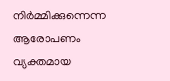നിർമ്മിക്കുന്നെന്ന ആരോപണം വ്യക്തമായ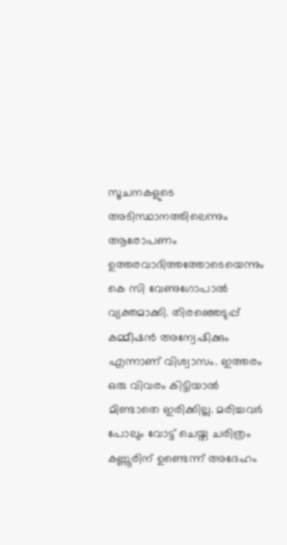സൂചനകളുടെ അടിസ്ഥാനത്തിലെന്നും ആരോപണം ഉത്തരവാദിത്തത്തോടെയെന്നും കെ സി വേണുഗോപാൽ വ്യക്തമാക്കി. തിരഞ്ഞെടുപ്പ് കമ്മീഷൻ അന്വേഷിക്കും എന്നാണ് വിശ്വാസം. ഇത്തരം ഒരു വിവരം കിട്ടിയാൽ മിണ്ടാതെ ഇരിക്കില്ല. മരിച്ചവർ പോലും വോട്ട് ചെയ്ത ചരിത്രം കണ്ണൂരിന് ഉണ്ടെന്ന് അദേഹം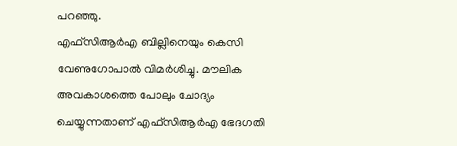പറഞ്ഞു.
എഫ്സിആർഎ ബില്ലിനെയും കെസി വേണുഗോപാൽ വിമർശിച്ചു. മൗലിക അവകാശത്തെ പോലും ചോദ്യം ചെയ്യുന്നതാണ് എഫ്സിആർഎ ഭേദഗതി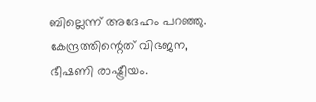ബില്ലെന്ന് അദേഹം പറഞ്ഞു. കേന്ദ്രത്തിന്റെത് വിഭജന, ഭീഷണി രാഷ്ട്രീയം.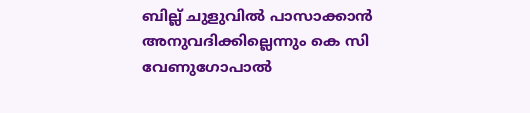ബില്ല് ചുളുവിൽ പാസാക്കാൻ അനുവദിക്കില്ലെന്നും കെ സി വേണുഗോപാൽ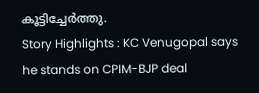കൂട്ടിച്ചേർത്തു.
Story Highlights : KC Venugopal says he stands on CPIM-BJP deal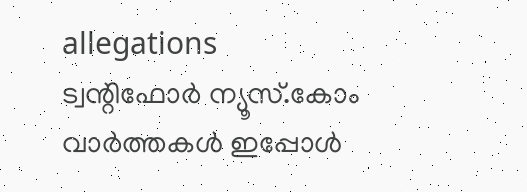allegations
ട്വന്റിഫോർ ന്യൂസ്.കോം വാർത്തകൾ ഇപ്പോൾ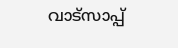വാട്സാപ്പ്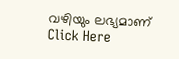വഴിയും ലഭ്യമാണ് Click Here